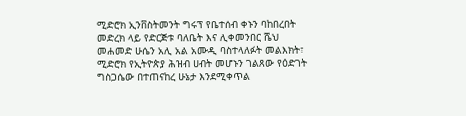ሚድሮክ ኢንቨስትመንት ግሩፕ የቤተሰብ ቀኑን ባከበረበት መድረክ ላይ የድርጅቱ ባለቤት እና ሊቀመንበር ሼህ መሐመድ ሁሴን አሊ አል አሙዲ ባስተላለፉት መልእክት፣ ሚድሮክ የኢትዮጵያ ሕዝብ ሀብት መሆኑን ገልጸው የዕድገት ግስጋሴው በተጠናከረ ሁኔታ እንደሚቀጥል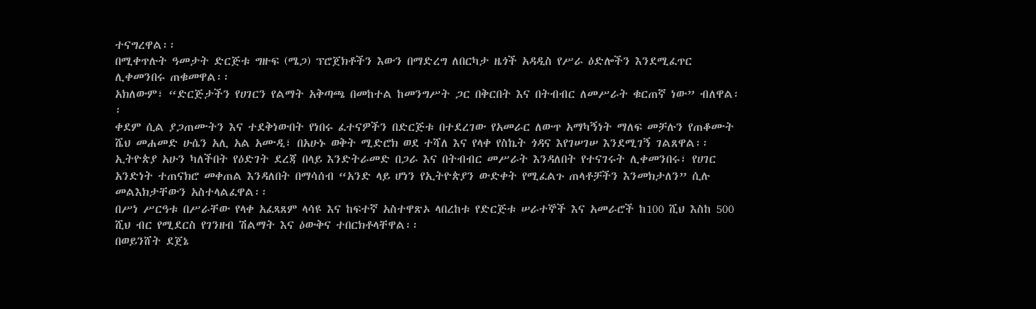ተናግረዋል፡፡
በሚቀጥሉት ዓመታት ድርጅቱ ግዙፍ (ሜጋ) ፕሮጀክቶችን እውን በማድረግ ለበርካታ ዜጎች አዳዲስ የሥራ ዕድሎችን እንደሚፈጥር ሊቀመንበሩ ጠቁመዋል፡፡
አክለውም፣ “ድርጅታችን የሀገርን የልማት አቅጣጫ በመከተል ከመንግሥት ጋር በቅርበት እና በትብብር ለመሥራት ቁርጠኛ ነው” ብለዋል፡፡
ቀደም ሲል ያጋጠሙትን እና ተደቅነውበት የነበሩ ፈተናዎችን በድርጅቱ በተደረገው የአመራር ለውጥ አማካኝነት ማለፍ መቻሉን የጠቆሙት ሼህ መሐመድ ሁሴን አሊ አል አሙዲ፣ በአሁኑ ወቅት ሚድሮክ ወደ ተሻለ እና የላቀ የስኬት ጎዳና እየገሠገሠ እንደሚገኝ ገልጸዋል፡፡
ኢትዮጵያ አሁን ካለችበት የዕድገት ደረጃ በላይ እንድትራመድ በጋራ እና በትብብር መሥራት እንዳለበት የተናገሩት ሊቀመንበሩ፣ የሀገር አንድነት ተጠናክሮ መቀጠል እንዳለበት በማሳሰብ “አንድ ላይ ሆነን የኢትዮጵያን ውድቀት የሚፈልጉ ጠላቶቻችን እንመክታለን” ሲሉ መልእክታቸውን አስተላልፈዋል፡፡
በሥነ ሥርዓቱ በሥራቸው የላቀ አፈጻጸም ላሳዩ እና ከፍተኛ አስተዋጽኦ ላበረከቱ የድርጅቱ ሠራተኞች እና አመራሮች ከ100 ሺህ እስከ 500 ሺህ ብር የሚደርስ የገንዘብ ሽልማት እና ዕውቅና ተበርክቶላቸዋል፡፡
በወይንሸት ደጀኔ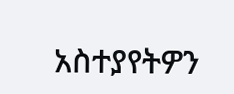አስተያየትዎን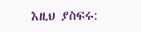እዚህ ያስፍሩ: